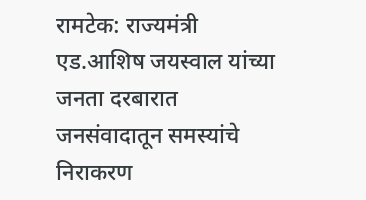रामटेक: राज्यमंत्री एड.आशिष जयस्वाल यांच्या जनता दरबारात जनसंवादातून समस्यांचे निराकरण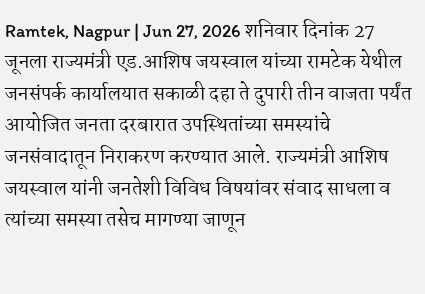Ramtek, Nagpur | Jun 27, 2026 शनिवार दिनांक 27 जूनला राज्यमंत्री एड.आशिष जयस्वाल यांच्या रामटेक येथील जनसंपर्क कार्यालयात सकाळी दहा ते दुपारी तीन वाजता पर्यंत आयोजित जनता दरबारात उपस्थितांच्या समस्यांचे जनसंवादातून निराकरण करण्यात आले. राज्यमंत्री आशिष जयस्वाल यांनी जनतेशी विविध विषयांवर संवाद साधला व त्यांच्या समस्या तसेच मागण्या जाणून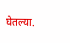घेतल्या.